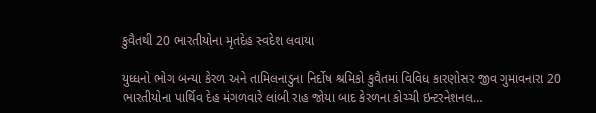કુવૈતથી 20 ભારતીયોના મૃતદેહ સ્વદેશ લવાયા

યુધ્ધનો ભોગ બન્યા કેરળ અને તામિલનાડુના નિર્દોષ શ્રમિકો કુવૈતમાં વિવિધ કારણોસર જીવ ગુમાવનારા 20 ભારતીયોના પાર્થિવ દેહ મંગળવારે લાંબી રાહ જોયા બાદ કેરળના કોચ્ચી ઇન્ટરનેશનલ…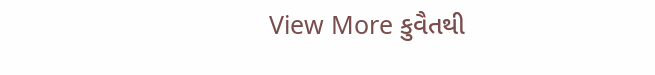View More કુવૈતથી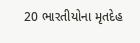20 ભારતીયોના મૃતદેહ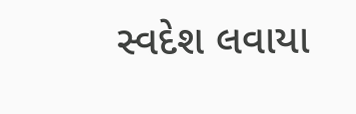સ્વદેશ લવાયા